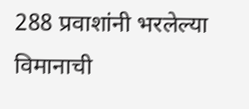288 प्रवाशांनी भरलेल्या विमानाची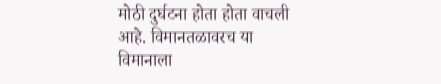मोठी दुर्घटना होता होता वाचली आहे. विमानतळावरच या विमानाला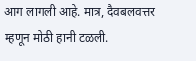आग लागली आहे. मात्र, दैवबलवत्तर म्हणून मोठी हानी टळली.